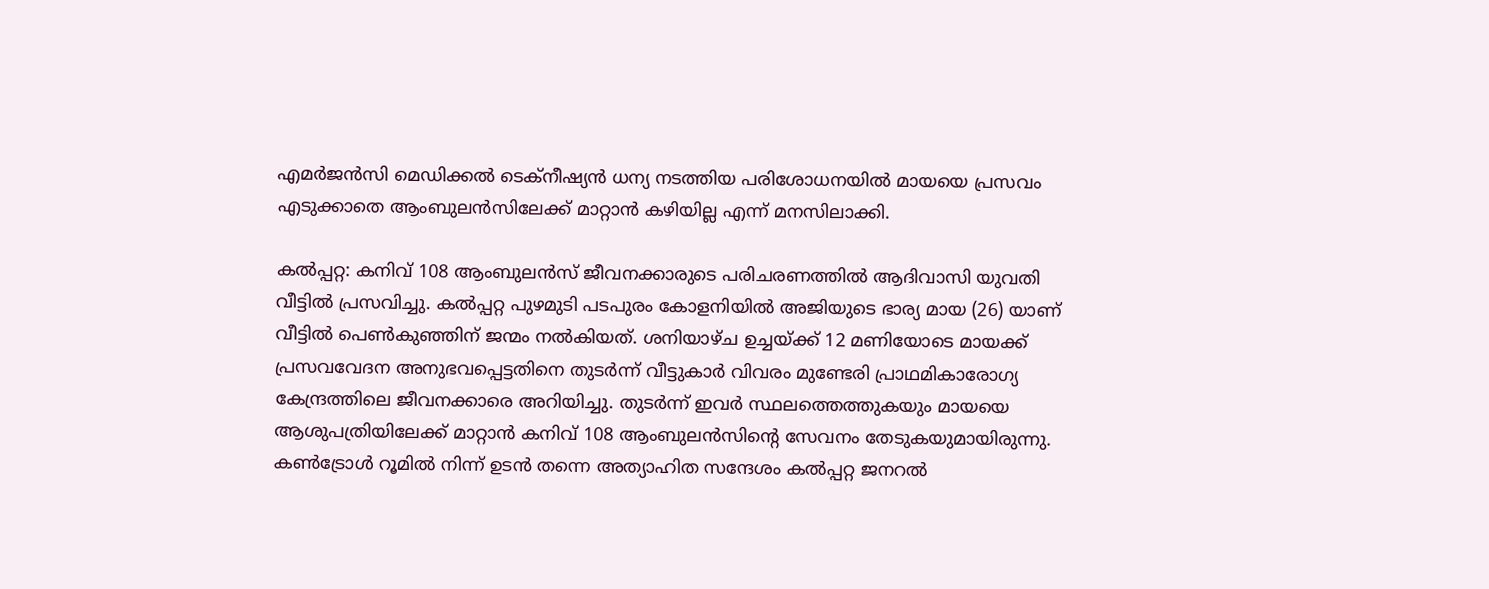എമര്‍ജന്‍സി മെഡിക്കല്‍ ടെക്നീഷ്യന്‍ ധന്യ നടത്തിയ പരിശോധനയില്‍ മായയെ പ്രസവം എടുക്കാതെ ആംബുലന്‍സിലേക്ക് മാറ്റാന്‍ കഴിയില്ല എന്ന് മനസിലാക്കി.

കല്‍പ്പറ്റ: കനിവ് 108 ആംബുലന്‍സ് ജീവനക്കാരുടെ പരിചരണത്തില്‍ ആദിവാസി യുവതി വീട്ടില്‍ പ്രസവിച്ചു. കല്‍പ്പറ്റ പുഴമുടി പടപുരം കോളനിയില്‍ അജിയുടെ ഭാര്യ മായ (26) യാണ് വീട്ടില്‍ പെണ്‍കുഞ്ഞിന് ജന്മം നല്‍കിയത്. ശനിയാഴ്ച ഉച്ചയ്ക്ക് 12 മണിയോടെ മായക്ക് പ്രസവവേദന അനുഭവപ്പെട്ടതിനെ തുടര്‍ന്ന് വീട്ടുകാര്‍ വിവരം മുണ്ടേരി പ്രാഥമികാരോഗ്യ കേന്ദ്രത്തിലെ ജീവനക്കാരെ അറിയിച്ചു. തുടര്‍ന്ന് ഇവര്‍ സ്ഥലത്തെത്തുകയും മായയെ ആശുപത്രിയിലേക്ക് മാറ്റാന്‍ കനിവ് 108 ആംബുലന്‍സിന്റെ സേവനം തേടുകയുമായിരുന്നു. കണ്‍ട്രോള്‍ റൂമില്‍ നിന്ന് ഉടന്‍ തന്നെ അത്യാഹിത സന്ദേശം കല്‍പ്പറ്റ ജനറല്‍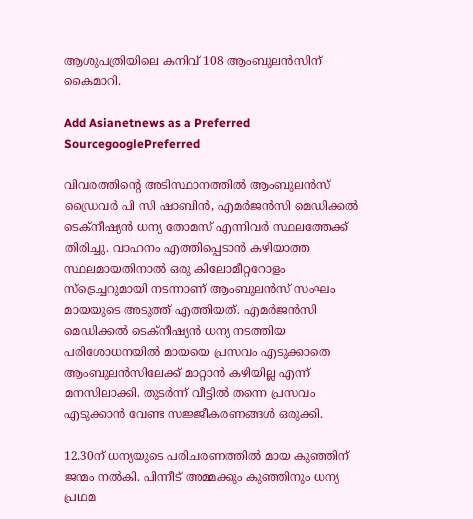ആശുപത്രിയിലെ കനിവ് 108 ആംബുലന്‍സിന് കൈമാറി.

Add Asianetnews as a Preferred SourcegooglePreferred

വിവരത്തിന്റെ അടിസ്ഥാനത്തില്‍ ആംബുലന്‍സ് ഡ്രൈവര്‍ പി സി ഷാബിന്‍, എമര്‍ജന്‍സി മെഡിക്കല്‍ ടെക്നീഷ്യന്‍ ധന്യ തോമസ് എന്നിവര്‍ സ്ഥലത്തേക്ക് തിരിച്ചു. വാഹനം എത്തിപ്പെടാന്‍ കഴിയാത്ത സ്ഥലമായതിനാല്‍ ഒരു കിലോമീറ്ററോളം സ്ട്രെച്ചറുമായി നടന്നാണ് ആംബുലന്‍സ് സംഘം മായയുടെ അടുത്ത് എത്തിയത്. എമര്‍ജന്‍സി മെഡിക്കല്‍ ടെക്നീഷ്യന്‍ ധന്യ നടത്തിയ പരിശോധനയില്‍ മായയെ പ്രസവം എടുക്കാതെ ആംബുലന്‍സിലേക്ക് മാറ്റാന്‍ കഴിയില്ല എന്ന് മനസിലാക്കി. തുടര്‍ന്ന് വീട്ടില്‍ തന്നെ പ്രസവം എടുക്കാന്‍ വേണ്ട സജ്ജീകരണങ്ങള്‍ ഒരുക്കി.

12.30ന് ധന്യയുടെ പരിചരണത്തില്‍ മായ കുഞ്ഞിന് ജന്മം നല്‍കി. പിന്നീട് അമ്മക്കും കുഞ്ഞിനും ധന്യ പ്രഥമ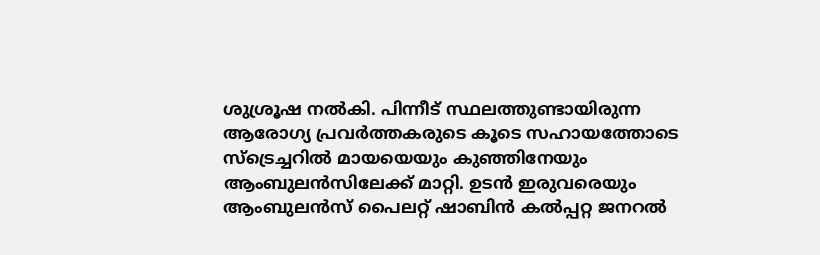ശുശ്രൂഷ നല്‍കി. പിന്നീട് സ്ഥലത്തുണ്ടായിരുന്ന ആരോഗ്യ പ്രവര്‍ത്തകരുടെ കൂടെ സഹായത്തോടെ സ്ട്രെച്ചറില്‍ മായയെയും കുഞ്ഞിനേയും ആംബുലന്‍സിലേക്ക് മാറ്റി. ഉടന്‍ ഇരുവരെയും ആംബുലന്‍സ് പൈലറ്റ് ഷാബിന്‍ കല്‍പ്പറ്റ ജനറല്‍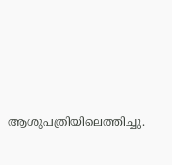ആശുപത്രിയിലെത്തിച്ചു.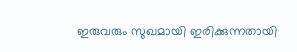ഇരുവരും സുഖമായി ഇരിക്കുന്നതായി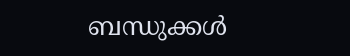ബന്ധുക്കള്‍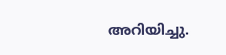അറിയിച്ചു.